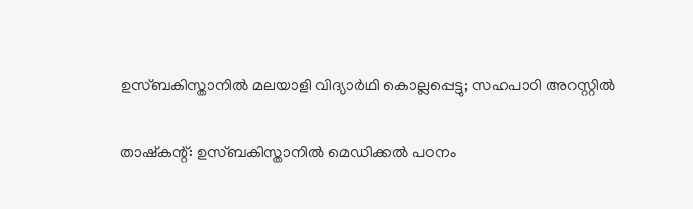ഉസ്‌ബകിസ്താനില്‍ മലയാളി വിദ്യാർഥി കൊല്ലപ്പെട്ടു; സഹപാഠി അറസ്റ്റിൽ

താഷ്‌കന്റ്: ഉസ്‌ബകിസ്താനില്‍ മെഡിക്കല്‍ പഠനം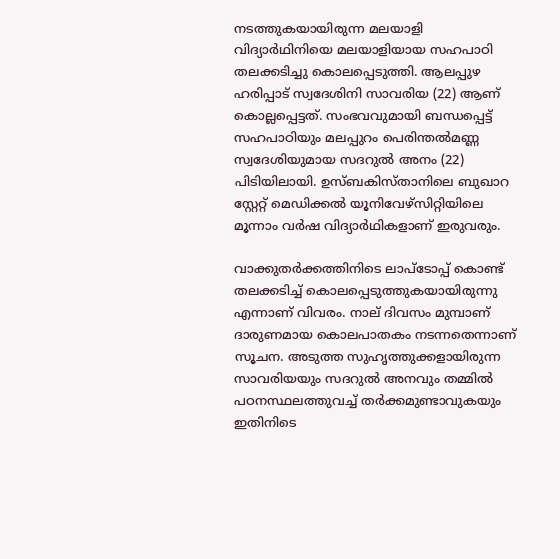നടത്തുകയായിരുന്ന മലയാളി വിദ്യാർഥിനിയെ മലയാളിയായ സഹപാഠി തലക്കടിച്ചു കൊലപ്പെടുത്തി. ആലപ്പുഴ ഹരിപ്പാട് സ്വദേശിനി സാവരിയ (22) ആണ് കൊല്ലപ്പെട്ടത്. സംഭവവുമായി ബന്ധപ്പെട്ട് സഹപാഠിയും മലപ്പുറം പെരിന്തല്‍മണ്ണ സ്വദേശിയുമായ സദറുല്‍ അനം (22) പിടിയിലായി. ഉസ്‌ബകിസ്താനിലെ ബുഖാറ സ്റ്റേറ്റ് മെഡിക്കല്‍ യൂനിവേഴ്‌സിറ്റിയിലെ മൂന്നാം വര്‍ഷ വിദ്യാർഥികളാണ് ഇരുവരും.

വാക്കുതർക്കത്തിനിടെ ലാപ്‌ടോപ്പ് കൊണ്ട് തലക്കടിച്ച് കൊലപ്പെടുത്തുകയായിരുന്നു എന്നാണ് വിവരം. നാല് ദിവസം മുമ്പാണ് ദാരുണമായ കൊലപാതകം നടന്നതെന്നാണ് സൂചന. അടുത്ത സുഹൃത്തുക്കളായിരുന്ന സാവരിയയും സദറുല്‍ അനവും തമ്മില്‍ പഠനസ്ഥലത്തുവച്ച് തര്‍ക്കമുണ്ടാവുകയും ഇതിനിടെ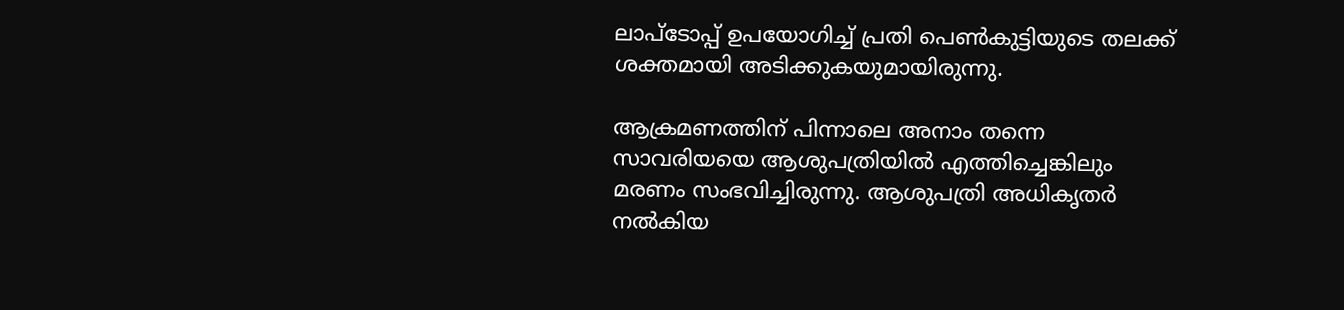ലാപ്‌ടോപ്പ് ഉപയോഗിച്ച് പ്രതി പെണ്‍കുട്ടിയുടെ തലക്ക് ശക്തമായി അടിക്കുകയുമായിരുന്നു.

ആക്രമണത്തിന് പിന്നാലെ അനാം തന്നെ സാവരിയയെ ആശുപത്രിയിൽ എത്തിച്ചെങ്കിലും മരണം സംഭവിച്ചിരുന്നു. ആശുപത്രി അധികൃതർ നൽകിയ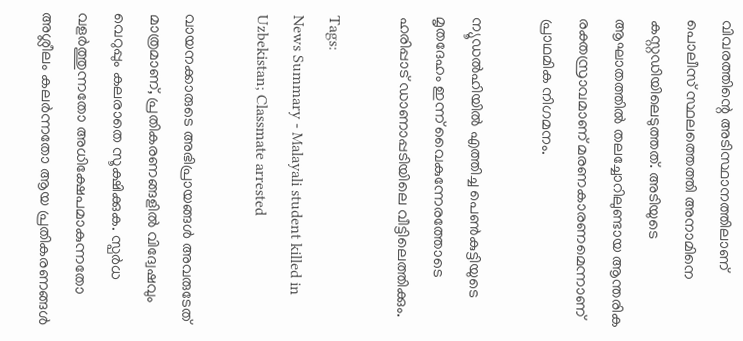വിവരത്തിന്റെ അടിസ്ഥാനത്തിലാണ് പൊലീസ് സ്ഥലത്തെത്തി അനാമിനെ കസ്റ്റഡിയിലെടുത്തത്. അടിയുടെ ആഘാതത്തില്‍ തലച്ചോറിലുണ്ടായ ആന്തരിക രക്തസ്രാവമാണ് മരണകാരണമെന്നാണ് പ്രാഥമിക നിഗമനം.

ന്യൂഡല്‍ഹിയില്‍ എത്തിച്ച പെണ്‍കുട്ടിയുടെ മൃതദേഹം ഇന്ന് വൈകുന്നേരത്തോടെ ഹരിപ്പാട് ഡാണാപ്പടിയിലെ വീട്ടിലെത്തിക്കും.

Tags:
News Summary - Malayali student killed in Uzbekistan; Classmate arrested

വായനക്കാരുടെ അഭിപ്രായങ്ങള്‍ അവരുടേത് മാത്രമാണ്, പ്രതികരണങ്ങളിൽ വിദ്വേഷവും വെറുപ്പും കലരാതെ സൂക്ഷിക്കുക. സ്പർധ വളർത്തുന്നതോ അധിക്ഷേപമാകുന്നതോ അശ്ലീലം കലർന്നതോ ആയ പ്രതികരണങ്ങൾ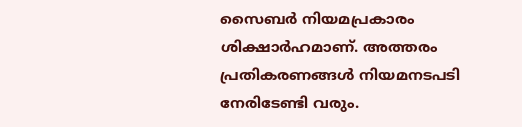സൈബർ നിയമപ്രകാരം ശിക്ഷാർഹമാണ്. അത്തരം പ്രതികരണങ്ങൾ നിയമനടപടി നേരിടേണ്ടി വരും.